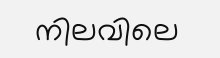നിലവിലെ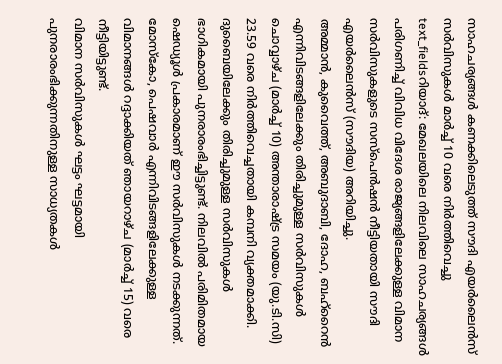സാഹചര്യങ്ങൾ കണക്കിലെടുത്ത് സൗദി എയർലൈൻസ് സർവിസുകൾ മാർച്ച് 10 വരെ നിർത്തിവെച്ചു
text_fieldsറിയാദ്: മേഖലയിലെ നിലവിലെ സാഹചര്യങ്ങൾ പരിഗണിച്ച് വിവിധ വിദേശ രാജ്യങ്ങളിലേക്കുള്ള വിമാന സർവിസുകളുടെ സസ്പെൻഷൻ നീട്ടിയതായി സൗദി എയർലൈൻസ് (സൗദിയ) അറിയിച്ചു.
അമ്മാൻ, കുവൈത്ത്, അബുദാബി, ദോഹ, ബഹ്റൈൻ എന്നിവിടങ്ങളിലേക്കും തിരിച്ചുമുള്ള സർവിസുകൾ ചൊവ്വാഴ്ച (മാർച്ച് 10) അന്താരാഷ്ട്ര സമയം (യു.ടി.സി) 23.59 വരെ നിർത്തിവെച്ചതായി കമ്പനി വ്യക്തമാക്കി.
ദുബൈയിലേക്കും തിരിച്ചുമുള്ള സർവിസുകൾ ഭാഗികമായി പുനരാരംഭിച്ചിട്ടുണ്ട്. നിലവിൽ പരിമിതമായ ഷെഡ്യൂൾ പ്രകാരമാണ് ഈ സർവിസുകൾ നടക്കുന്നത്. മോസ്കോ, പെഷവാർ എന്നിവിടങ്ങളിലേക്കുള്ള വിമാനങ്ങൾ റദ്ദാക്കിയത് ഞായറാഴ്ച (മാർച്ച് 15) വരെ നീട്ടിയിട്ടുണ്ട്.
വിമാന സർവിസുകൾ ഘട്ടം ഘട്ടമായി പുനരാരംഭിക്കുന്നതിനുള്ള സാധ്യതകൾ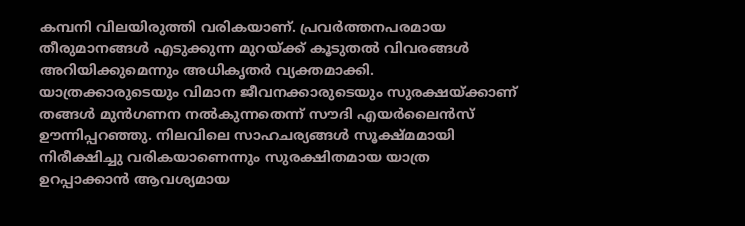കമ്പനി വിലയിരുത്തി വരികയാണ്. പ്രവർത്തനപരമായ തീരുമാനങ്ങൾ എടുക്കുന്ന മുറയ്ക്ക് കൂടുതൽ വിവരങ്ങൾ അറിയിക്കുമെന്നും അധികൃതർ വ്യക്തമാക്കി.
യാത്രക്കാരുടെയും വിമാന ജീവനക്കാരുടെയും സുരക്ഷയ്ക്കാണ് തങ്ങൾ മുൻഗണന നൽകുന്നതെന്ന് സൗദി എയർലൈൻസ് ഊന്നിപ്പറഞ്ഞു. നിലവിലെ സാഹചര്യങ്ങൾ സൂക്ഷ്മമായി നിരീക്ഷിച്ചു വരികയാണെന്നും സുരക്ഷിതമായ യാത്ര ഉറപ്പാക്കാൻ ആവശ്യമായ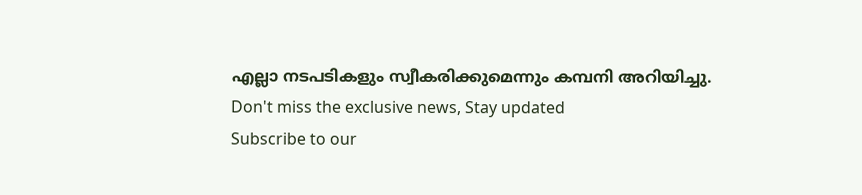എല്ലാ നടപടികളും സ്വീകരിക്കുമെന്നും കമ്പനി അറിയിച്ചു.
Don't miss the exclusive news, Stay updated
Subscribe to our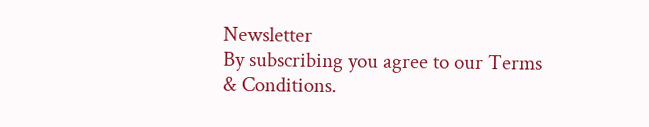Newsletter
By subscribing you agree to our Terms & Conditions.